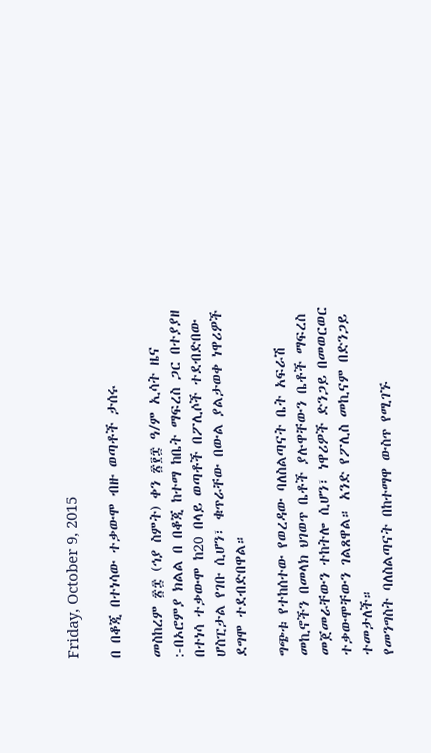Friday, October 9, 2015

በ በቆጂ በተነሳው ተቃውሞ ብዙ ወጣቶች ታሰሩ

መስከረም ፳፰ (ኅያ ስምት) ቀን ፳፻፰ ዓ/ም ኢሳት ዜና :-በኦሮምያ ክልል በ በቆጂ ከተማ ከቤት ማፍረስ ጋር በተያያዘ በተነሳ ተቃውሞ ከ20 በላይ ወጣቶች በፖሊሶች ተደብድበው ሆስፒታል የገቡ ሲሆን፣ ቁጥራቸው በውል ያልታወቀ ነዋሪዎች ደግሞ ተደብድበዋል።

ግጭቱ የተከሰተው የወረዳው ባለስልጣናት ቤት አፍራሽ መኪኖችን በመላክ ህገወጥ ቤቶች ያሉዋቸውን ቤቶች ማፍረስ መጀመራቸውን ተከትሎ ሲሆን፣ ነዋሪዎች ድንጋይ በመወርወር ተቃውሞቸውን ገልጸዋል። አንድ የፖሊስ መኪናም በድንጋይ ተመታለች።
የመንግስት ባለስልጣናት በከተማዋ ውስጥ የሚገኙ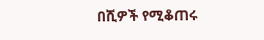በሺዎች የሚቆጠሩ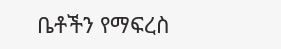ቤቶችን የማፍረስ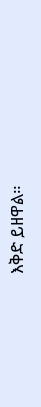እቅድ ይዘዋል።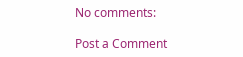No comments:

Post a Comment